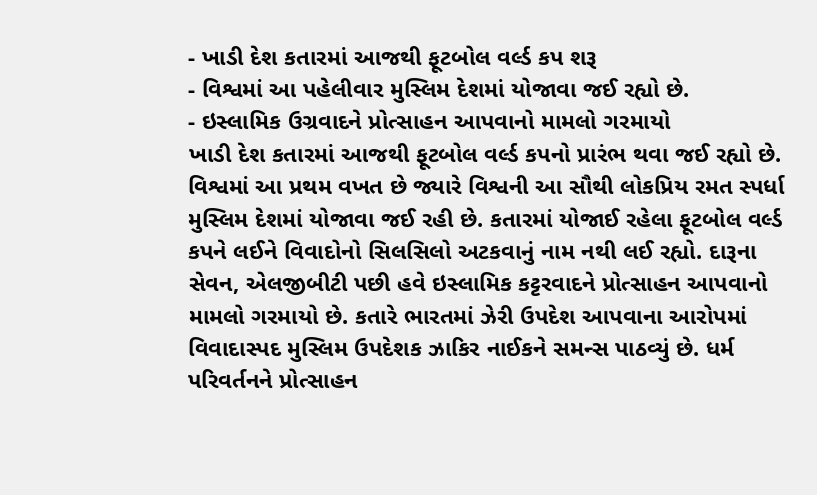- ખાડી દેશ કતારમાં આજથી ફૂટબોલ વર્લ્ડ કપ શરૂ
- વિશ્વમાં આ પહેલીવાર મુસ્લિમ દેશમાં યોજાવા જઈ રહ્યો છે.
- ઇસ્લામિક ઉગ્રવાદને પ્રોત્સાહન આપવાનો મામલો ગરમાયો
ખાડી દેશ કતારમાં આજથી ફૂટબોલ વર્લ્ડ કપનો પ્રારંભ થવા જઈ રહ્યો છે. વિશ્વમાં આ પ્રથમ વખત છે જ્યારે વિશ્વની આ સૌથી લોકપ્રિય રમત સ્પર્ધા મુસ્લિમ દેશમાં યોજાવા જઈ રહી છે. કતારમાં યોજાઈ રહેલા ફૂટબોલ વર્લ્ડ કપને લઈને વિવાદોનો સિલસિલો અટકવાનું નામ નથી લઈ રહ્યો. દારૂના સેવન, એલજીબીટી પછી હવે ઇસ્લામિક કટ્ટરવાદને પ્રોત્સાહન આપવાનો મામલો ગરમાયો છે. કતારે ભારતમાં ઝેરી ઉપદેશ આપવાના આરોપમાં વિવાદાસ્પદ મુસ્લિમ ઉપદેશક ઝાકિર નાઈકને સમન્સ પાઠવ્યું છે. ધર્મ પરિવર્તનને પ્રોત્સાહન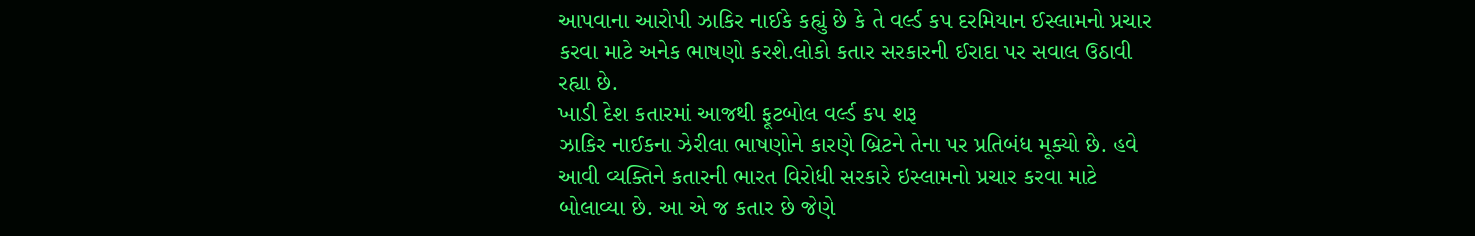આપવાના આરોપી ઝાકિર નાઈકે કહ્યું છે કે તે વર્લ્ડ કપ દરમિયાન ઈસ્લામનો પ્રચાર કરવા માટે અનેક ભાષણો કરશે.લોકો કતાર સરકારની ઈરાદા પર સવાલ ઉઠાવી રહ્યા છે.
ખાડી દેશ કતારમાં આજથી ફૂટબોલ વર્લ્ડ કપ શરૂ
ઝાકિર નાઈકના ઝેરીલા ભાષણોને કારણે બ્રિટને તેના પર પ્રતિબંધ મૂક્યો છે. હવે આવી વ્યક્તિને કતારની ભારત વિરોધી સરકારે ઇસ્લામનો પ્રચાર કરવા માટે બોલાવ્યા છે. આ એ જ કતાર છે જેણે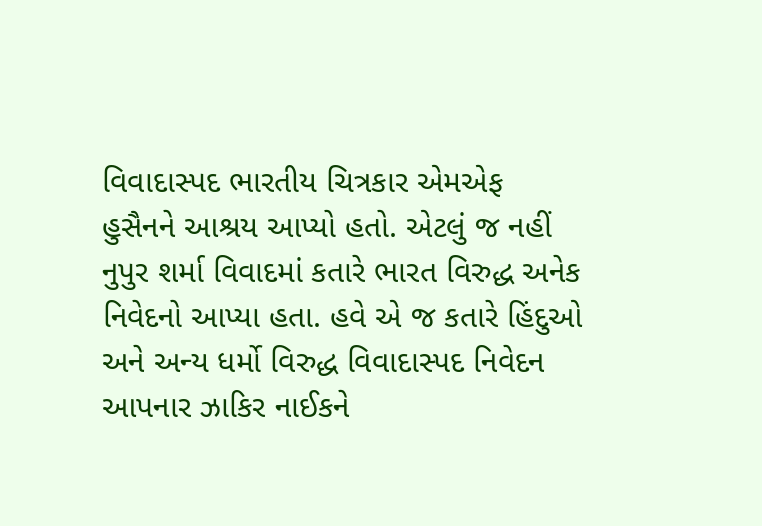વિવાદાસ્પદ ભારતીય ચિત્રકાર એમએફ હુસૈનને આશ્રય આપ્યો હતો. એટલું જ નહીં નુપુર શર્મા વિવાદમાં કતારે ભારત વિરુદ્ધ અનેક નિવેદનો આપ્યા હતા. હવે એ જ કતારે હિંદુઓ અને અન્ય ધર્મો વિરુદ્ધ વિવાદાસ્પદ નિવેદન આપનાર ઝાકિર નાઈકને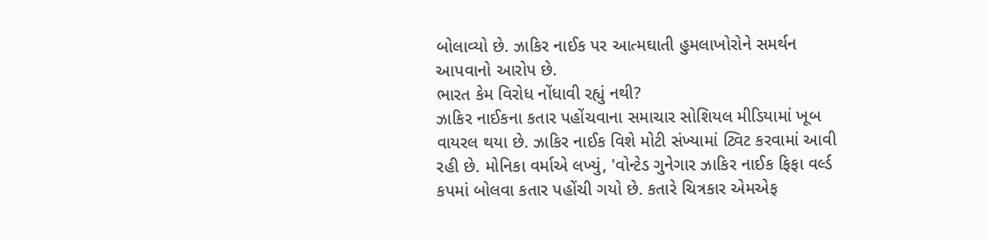બોલાવ્યો છે. ઝાકિર નાઈક પર આત્મઘાતી હુમલાખોરોને સમર્થન આપવાનો આરોપ છે.
ભારત કેમ વિરોધ નોંધાવી રહ્યું નથી?
ઝાકિર નાઈકના કતાર પહોંચવાના સમાચાર સોશિયલ મીડિયામાં ખૂબ વાયરલ થયા છે. ઝાકિર નાઈક વિશે મોટી સંખ્યામાં ટ્વિટ કરવામાં આવી રહી છે. મોનિકા વર્માએ લખ્યું, 'વોન્ટેડ ગુનેગાર ઝાકિર નાઈક ફિફા વર્લ્ડ કપમાં બોલવા કતાર પહોંચી ગયો છે. કતારે ચિત્રકાર એમએફ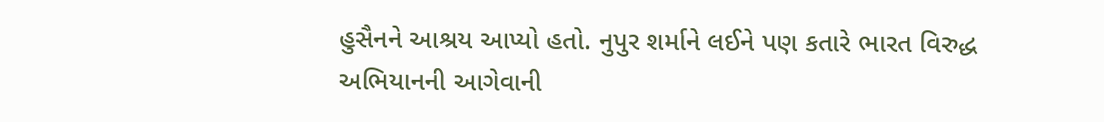હુસૈનને આશ્રય આપ્યો હતો. નુપુર શર્માને લઈને પણ કતારે ભારત વિરુદ્ધ અભિયાનની આગેવાની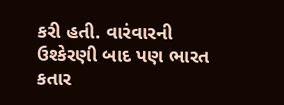કરી હતી. વારંવારની ઉશ્કેરણી બાદ પણ ભારત કતાર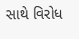સાથે વિરોધ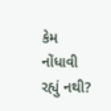કેમ નોંધાવી રહ્યું નથી?